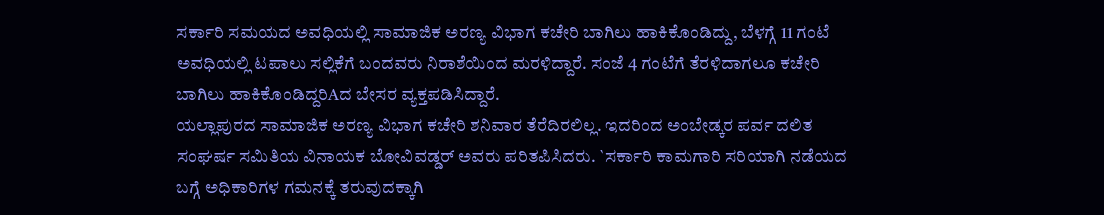ಸರ್ಕಾರಿ ಸಮಯದ ಅವಧಿಯಲ್ಲಿ ಸಾಮಾಜಿಕ ಅರಣ್ಯ ವಿಭಾಗ ಕಚೇರಿ ಬಾಗಿಲು ಹಾಕಿಕೊಂಡಿದ್ದು, ಬೆಳಗ್ಗೆ 11 ಗಂಟೆ ಅವಧಿಯಲ್ಲಿ ಟಪಾಲು ಸಲ್ಲಿಕೆಗೆ ಬಂದವರು ನಿರಾಶೆಯಿಂದ ಮರಳಿದ್ದಾರೆ. ಸಂಜೆ 4 ಗಂಟೆಗೆ ತೆರಳಿದಾಗಲೂ ಕಚೇರಿ ಬಾಗಿಲು ಹಾಕಿಕೊಂಡಿದ್ದರಿAದ ಬೇಸರ ವ್ಯಕ್ತಪಡಿಸಿದ್ದಾರೆ.
ಯಲ್ಲಾಪುರದ ಸಾಮಾಜಿಕ ಅರಣ್ಯ ವಿಭಾಗ ಕಚೇರಿ ಶನಿವಾರ ತೆರೆದಿರಲಿಲ್ಲ. ಇದರಿಂದ ಅಂಬೇಡ್ಕರ ಪರ್ವ ದಲಿತ ಸಂಘರ್ಷ ಸಮಿತಿಯ ವಿನಾಯಕ ಬೋವಿವಡ್ಡರ್ ಅವರು ಪರಿತಪಿಸಿದರು. `ಸರ್ಕಾರಿ ಕಾಮಗಾರಿ ಸರಿಯಾಗಿ ನಡೆಯದ ಬಗ್ಗೆ ಅಧಿಕಾರಿಗಳ ಗಮನಕ್ಕೆ ತರುವುದಕ್ಕಾಗಿ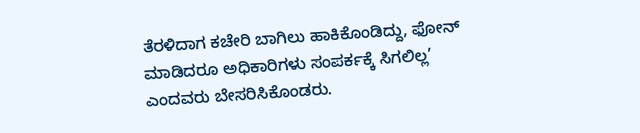ತೆರಳಿದಾಗ ಕಚೇರಿ ಬಾಗಿಲು ಹಾಕಿಕೊಂಡಿದ್ದು, ಫೋನ್ ಮಾಡಿದರೂ ಅಧಿಕಾರಿಗಳು ಸಂಪರ್ಕಕ್ಕೆ ಸಿಗಲಿಲ್ಲ’ ಎಂದವರು ಬೇಸರಿಸಿಕೊಂಡರು.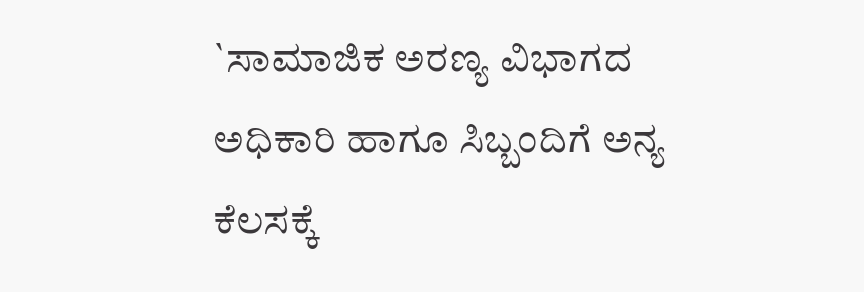`ಸಾಮಾಜಿಕ ಅರಣ್ಯ ವಿಭಾಗದ ಅಧಿಕಾರಿ ಹಾಗೂ ಸಿಬ್ಬಂದಿಗೆ ಅನ್ಯ ಕೆಲಸಕ್ಕೆ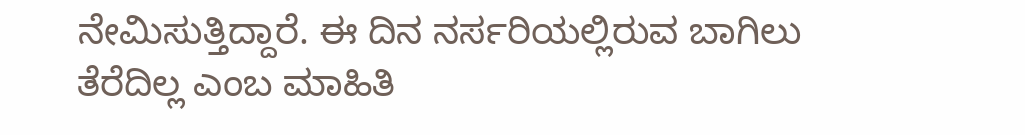ನೇಮಿಸುತ್ತಿದ್ದಾರೆ. ಈ ದಿನ ನರ್ಸರಿಯಲ್ಲಿರುವ ಬಾಗಿಲು ತೆರೆದಿಲ್ಲ ಎಂಬ ಮಾಹಿತಿ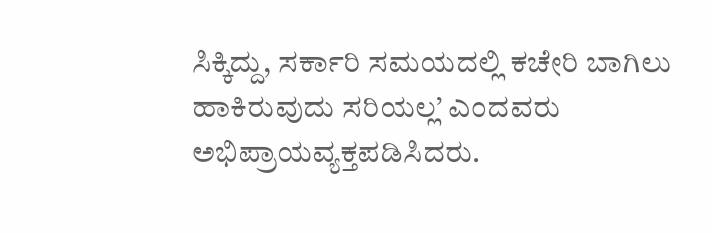ಸಿಕ್ಕಿದ್ದು, ಸರ್ಕಾರಿ ಸಮಯದಲ್ಲಿ ಕಚೇರಿ ಬಾಗಿಲು ಹಾಕಿರುವುದು ಸರಿಯಲ್ಲ’ ಎಂದವರು ಅಭಿಪ್ರಾಯವ್ಯಕ್ತಪಡಿಸಿದರು.